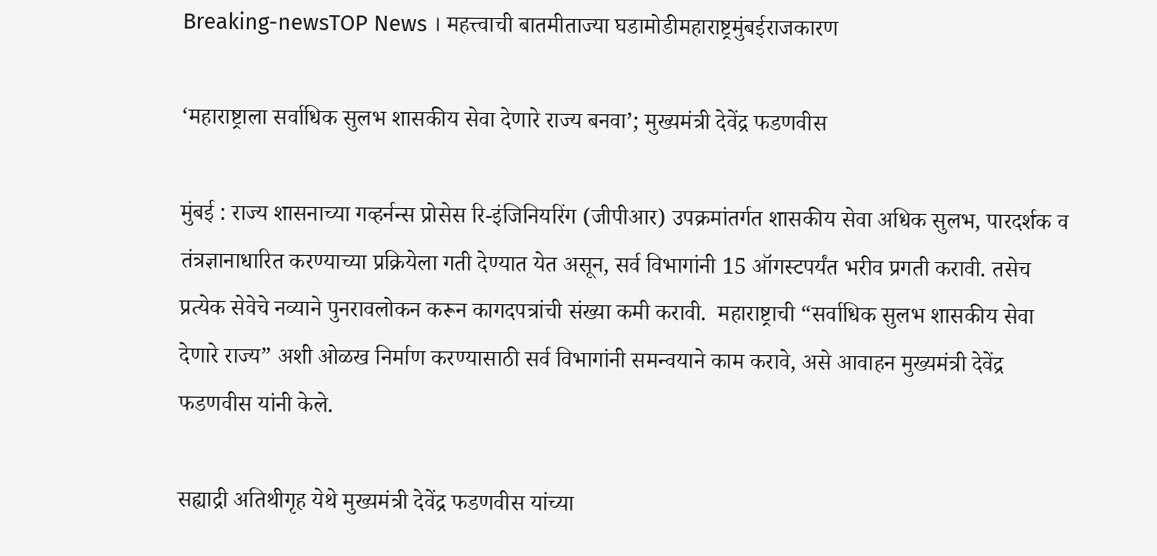Breaking-newsTOP News । महत्त्वाची बातमीताज्या घडामोडीमहाराष्ट्रमुंबईराजकारण

‘महाराष्ट्राला सर्वाधिक सुलभ शासकीय सेवा देणारे राज्य बनवा’; मुख्यमंत्री देवेंद्र फडणवीस

मुंबई : राज्य शासनाच्या गव्हर्नन्स प्रोसेस रि-इंजिनियरिंग (जीपीआर) उपक्रमांतर्गत शासकीय सेवा अधिक सुलभ, पारदर्शक व तंत्रज्ञानाधारित करण्याच्या प्रक्रियेला गती देण्यात येत असून, सर्व विभागांनी 15 ऑगस्टपर्यंत भरीव प्रगती करावी. तसेच प्रत्येक सेवेचे नव्याने पुनरावलोकन करून कागदपत्रांची संख्या कमी करावी.  महाराष्ट्राची “सर्वाधिक सुलभ शासकीय सेवा देणारे राज्य” अशी ओळख निर्माण करण्यासाठी सर्व विभागांनी समन्वयाने काम करावे, असे आवाहन मुख्यमंत्री देवेंद्र फडणवीस यांनी केले.

सह्याद्री अतिथीगृह येथे मुख्यमंत्री देवेंद्र फडणवीस यांच्या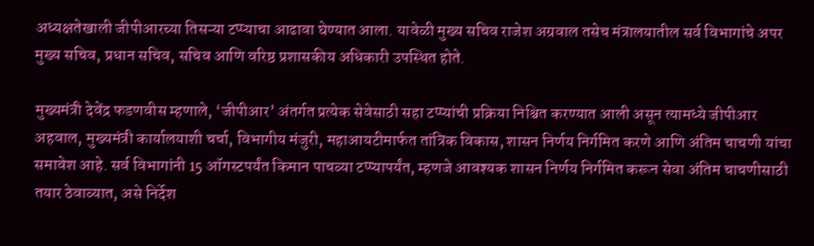अध्यक्षतेखाली जीपीआरच्या तिसऱ्या टप्प्याचा आढावा घेण्यात आला. यावेळी मुख्य सचिव राजेश अग्रवाल तसेच मंत्रालयातील सर्व विभागांचे अपर मुख्य सचिव, प्रधान सचिव, सचिव आणि वरिष्ठ प्रशासकीय अधिकारी उपस्थित होते.

मुख्यमंत्री देवेंद्र फडणवीस म्हणाले, ‘जीपीआर’ अंतर्गत प्रत्येक सेवेसाठी सहा टप्प्यांची प्रक्रिया निश्चित करण्यात आली असून त्यामध्ये जीपीआर अहवाल, मुख्यमंत्री कार्यालयाशी चर्चा, विभागीय मंजुरी, महाआयटीमार्फत तांत्रिक विकास, शासन निर्णय निर्गमित करणे आणि अंतिम चाचणी यांचा समावेश आहे. सर्व विभागांनी 15 ऑगस्टपर्यंत किमान पाचव्या टप्प्यापर्यंत, म्हणजे आवश्यक शासन निर्णय निर्गमित करून सेवा अंतिम चाचणीसाठी तयार ठेवाव्यात, असे निर्देश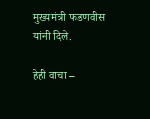मुख्यमंत्री फडणवीस यांनी दिले.

हेही वाचा –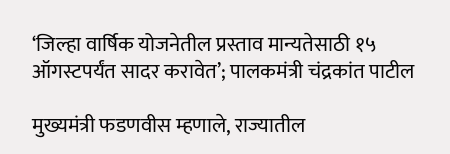‘जिल्हा वार्षिक योजनेतील प्रस्ताव मान्यतेसाठी १५ ऑगस्टपर्यंत सादर करावेत’; पालकमंत्री चंद्रकांत पाटील

मुख्यमंत्री फडणवीस म्हणाले, राज्यातील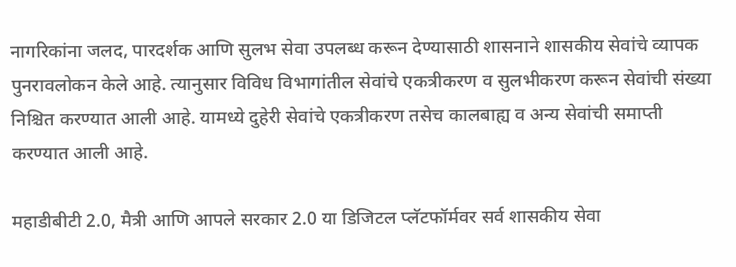नागरिकांना जलद, पारदर्शक आणि सुलभ सेवा उपलब्ध करून देण्यासाठी शासनाने शासकीय सेवांचे व्यापक पुनरावलोकन केले आहे. त्यानुसार विविध विभागांतील सेवांचे एकत्रीकरण व सुलभीकरण करून सेवांची संख्या निश्चित करण्यात आली आहे. यामध्ये दुहेरी सेवांचे एकत्रीकरण तसेच कालबाह्य व अन्य सेवांची समाप्ती करण्यात आली आहे.

महाडीबीटी 2.0, मैत्री आणि आपले सरकार 2.0 या डिजिटल प्लॅटफॉर्मवर सर्व शासकीय सेवा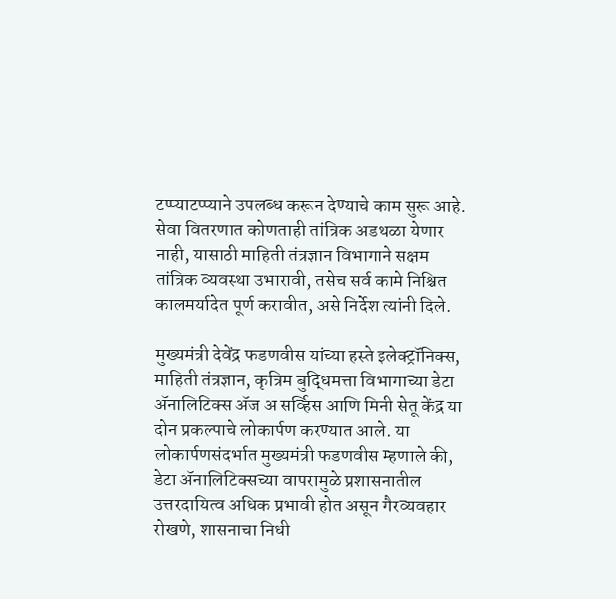टप्प्याटप्प्याने उपलब्ध करून देण्याचे काम सुरू आहे. सेवा वितरणात कोणताही तांत्रिक अडथळा येणार नाही, यासाठी माहिती तंत्रज्ञान विभागाने सक्षम तांत्रिक व्यवस्था उभारावी, तसेच सर्व कामे निश्चित कालमर्यादेत पूर्ण करावीत, असे निर्देश त्यांनी दिले.

मुख्यमंत्री देवेंद्र फडणवीस यांच्या हस्ते इलेक्ट्रॉनिक्स, माहिती तंत्रज्ञान, कृत्रिम बुद्धिमत्ता विभागाच्या डेटा ॲनालिटिक्स ॲज अ सर्व्हिस आणि मिनी सेतू केंद्र या दोन प्रकल्पाचे लोकार्पण करण्यात आले. या लोकार्पणसंदर्भात मुख्यमंत्री फडणवीस म्हणाले की, डेटा ॲनालिटिक्सच्या वापरामुळे प्रशासनातील उत्तरदायित्व अधिक प्रभावी होत असून गैरव्यवहार रोखणे, शासनाचा निधी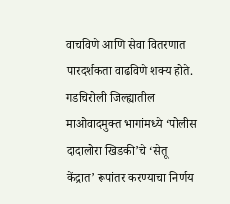वाचविणे आणि सेवा वितरणात पारदर्शकता वाढविणे शक्य होते. गडचिरोली जिल्ह्यातील माओवादमुक्त भागांमध्ये ‘पोलीस दादालोरा खिडकी’चे ‘सेतू केंद्रात’ रूपांतर करण्याचा निर्णय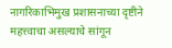नागरिकाभिमुख प्रशासनाच्या दृष्टीने महत्त्वाचा असल्याचे सांगून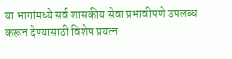या भागांमध्ये सर्व शासकीय सेवा प्रभावीपणे उपलब्ध करून देण्यासाठी विशेष प्रयत्न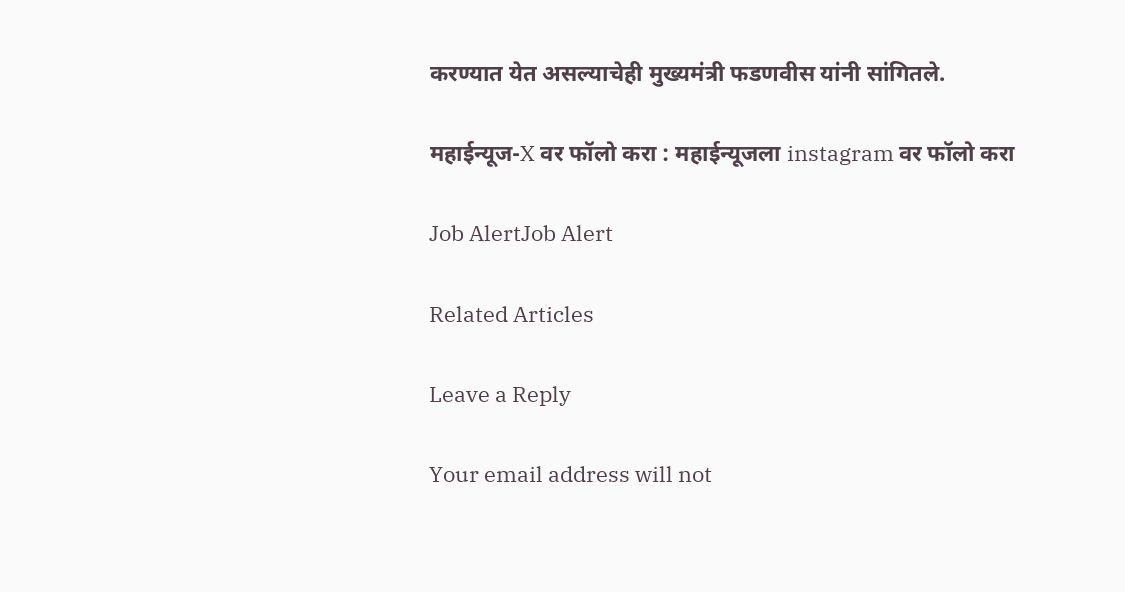करण्यात येत असल्याचेही मुख्यमंत्री फडणवीस यांनी सांगितले.

महाईन्यूज-X वर फॉलो करा : महाईन्यूजला instagram वर फॉलो करा

Job AlertJob Alert

Related Articles

Leave a Reply

Your email address will not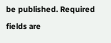be published. Required fields are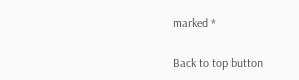marked *

Back to top button